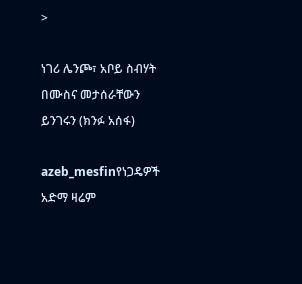>

ነገሪ ሌንጮ፣ አቦይ ስብሃት በሙስና መታሰራቸውን ይንገሩን (ክንፉ አሰፋ)

azeb_mesfinየነጋዴዎች አድማ ዛሬም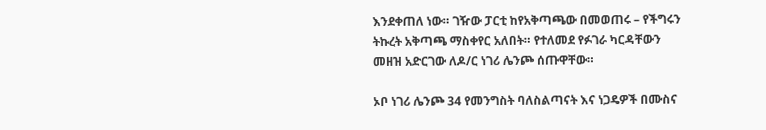እንደቀጠለ ነው። ገዥው ፓርቲ ከየአቅጣጫው በመወጠሩ – የችግሩን ትኩረት አቅጣጫ ማስቀየር አለበት። የተለመደ የፉገራ ካርዳቸውን መዘዝ አድርገው ለዶ/ር ነገሪ ሌንጮ ሰጡዋቸው።

ኦቦ ነገሪ ሌንጮ 34 የመንግስት ባለስልጣናት እና ነጋዴዎች በሙስና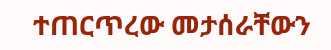ተጠርጥረው መታሰራቸውን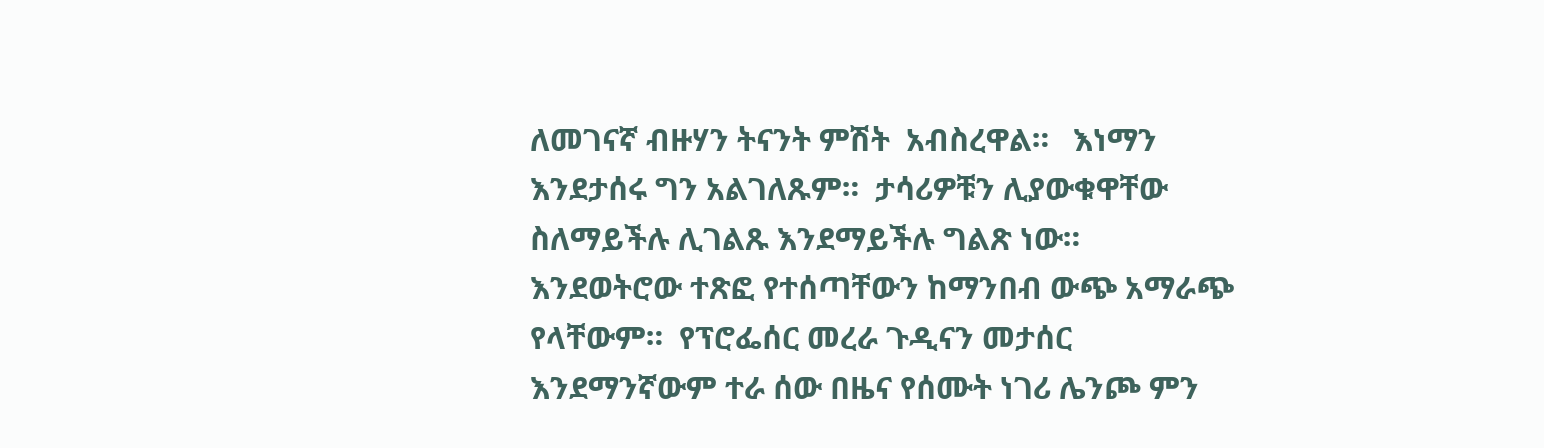ለመገናኛ ብዙሃን ትናንት ምሽት  አብስረዋል።   እነማን እንደታሰሩ ግን አልገለጹም።  ታሳሪዎቹን ሊያውቁዋቸው ስለማይችሉ ሊገልጹ እንደማይችሉ ግልጽ ነው።     እንደወትሮው ተጽፎ የተሰጣቸውን ከማንበብ ውጭ አማራጭ የላቸውም።  የፕሮፌሰር መረራ ጉዲናን መታሰር  እንደማንኛውም ተራ ሰው በዜና የሰሙት ነገሪ ሌንጮ ምን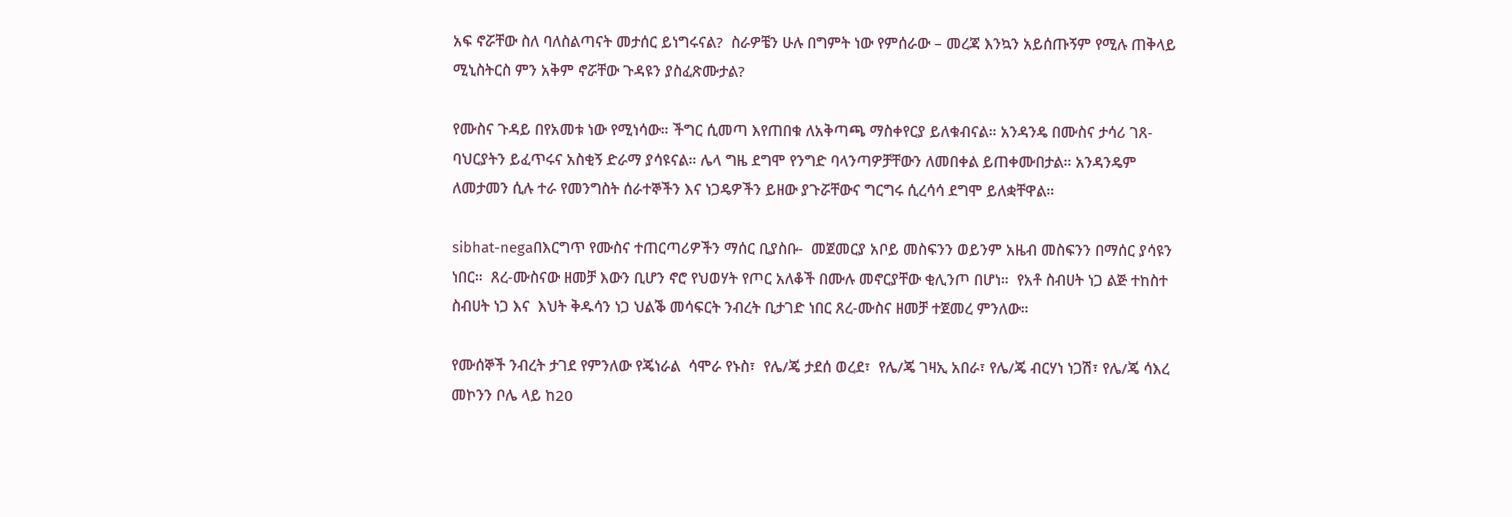አፍ ኖሯቸው ስለ ባለስልጣናት መታሰር ይነግሩናል?  ስራዎቼን ሁሉ በግምት ነው የምሰራው – መረጃ እንኳን አይሰጡኝም የሚሉ ጠቅላይ ሚኒስትርስ ምን አቅም ኖሯቸው ጉዳዩን ያስፈጽሙታል?

የሙስና ጉዳይ በየአመቱ ነው የሚነሳው። ችግር ሲመጣ እየጠበቁ ለአቅጣጫ ማስቀየርያ ይለቁብናል። አንዳንዴ በሙስና ታሳሪ ገጸ-ባህርያትን ይፈጥሩና አስቂኝ ድራማ ያሳዩናል። ሌላ ግዜ ደግሞ የንግድ ባላንጣዎቻቸውን ለመበቀል ይጠቀሙበታል። አንዳንዴም ለመታመን ሲሉ ተራ የመንግስት ሰራተኞችን እና ነጋዴዎችን ይዘው ያጉሯቸውና ግርግሩ ሲረሳሳ ደግሞ ይለቋቸዋል።

sibhat-negaበእርግጥ የሙስና ተጠርጣሪዎችን ማሰር ቢያስቡ-  መጀመርያ አቦይ መስፍንን ወይንም አዜብ መስፍንን በማሰር ያሳዩን ነበር።  ጸረ-ሙስናው ዘመቻ እውን ቢሆን ኖሮ የህወሃት የጦር አለቆች በሙሉ መኖርያቸው ቂሊንጦ በሆነ።  የአቶ ስብሀት ነጋ ልጅ ተከስተ ስብሀት ነጋ እና  እህት ቅዱሳን ነጋ ህልቕ መሳፍርት ንብረት ቢታገድ ነበር ጸረ-ሙስና ዘመቻ ተጀመረ ምንለው።

የሙሰኞች ንብረት ታገደ የምንለው የጄነራል  ሳሞራ የኑስ፣  የሌ/ጄ ታደሰ ወረደ፣  የሌ/ጄ ገዛኢ አበራ፣ የሌ/ጄ ብርሃነ ነጋሽ፣ የሌ/ጄ ሳእረ መኮንን ቦሌ ላይ ከ20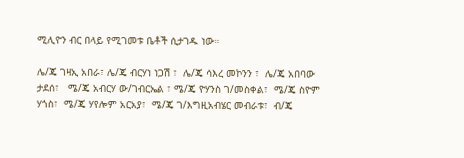ሚሊዮን ብር በላይ የሚገመቱ ቤቶች ሲታገዱ ነው።

ሌ/ጄ ገዛኢ አበራ፣ ሌ/ጄ ብርሃነ ነጋሽ ፣  ሌ/ጄ ሳእረ መኮንን ፣  ሌ/ጄ አበባው ታደሰ፣   ሜ/ጄ አብርሃ ው/ገብርኤል ፣ ሜ/ጄ ዮሃንስ ገ/መስቀል፣  ሜ/ጄ ስዮም ሃጎስ፣  ሜ/ጄ ሃየሎም አርአያ፣  ሜ/ጄ ገ/እግዚአብሄር መብራቱ፣  ብ/ጄ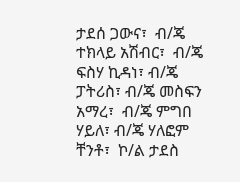ታደሰ ጋውና፣  ብ/ጄ ተክላይ አሽብር፣  ብ/ጄ ፍስሃ ኪዳነ፣ ብ/ጄ ፓትሪስ፣ ብ/ጄ መስፍን አማረ፣  ብ/ጄ ምግበ ሃይለ፣ ብ/ጄ ሃለፎም ቸንቶ፣  ኮ/ል ታደስ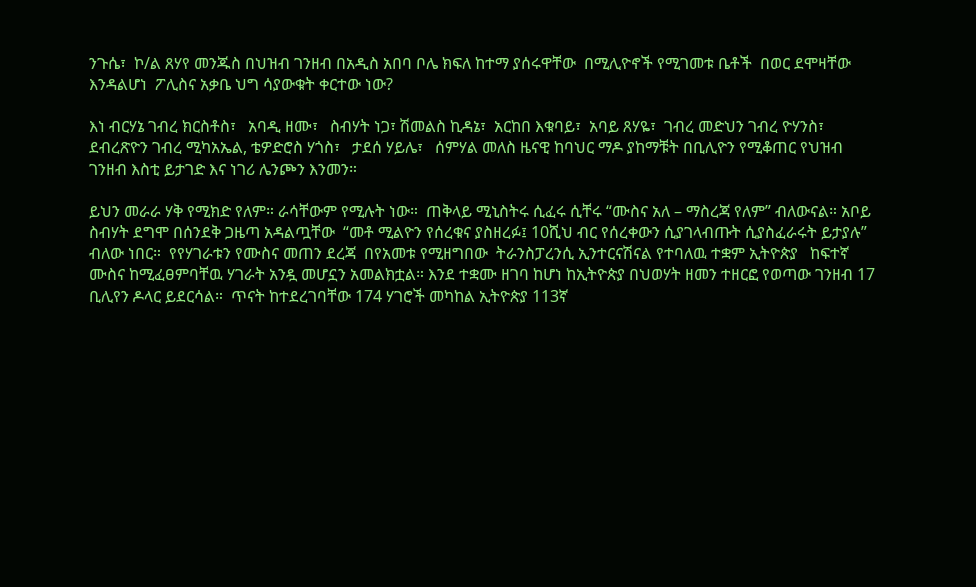ንጉሴ፣  ኮ/ል ጸሃየ መንጁስ በህዝብ ገንዘብ በአዲስ አበባ ቦሌ ክፍለ ከተማ ያሰሩዋቸው  በሚሊዮኖች የሚገመቱ ቤቶች  በወር ደሞዛቸው እንዳልሆነ  ፖሊስና አቃቤ ህግ ሳያውቁት ቀርተው ነው?

እነ ብርሃኔ ገብረ ክርስቶስ፣   አባዲ ዘሙ፣   ስብሃት ነጋ፣ ሽመልስ ኪዳኔ፣  አርከበ እቁባይ፣  አባይ ጸሃዬ፣  ገብረ መድህን ገብረ ዮሃንስ፣ ደብረጽዮን ገብረ ሚካአኤል, ቴዎድሮስ ሃጎስ፣   ታደሰ ሃይሌ፣   ሰምሃል መለስ ዜናዊ ከባህር ማዶ ያከማቹት በቢሊዮን የሚቆጠር የህዝብ ገንዘብ እስቲ ይታገድ እና ነገሪ ሌንጮን እንመን።

ይህን መራራ ሃቅ የሚክድ የለም። ራሳቸውም የሚሉት ነው።  ጠቅላይ ሚኒስትሩ ሲፈሩ ሲቸሩ “ሙስና አለ – ማስረጃ የለም” ብለውናል። አቦይ ስብሃት ደግሞ በሰንደቅ ጋዜጣ አዳልጧቸው  “መቶ ሚልዮን የሰረቁና ያስዘረፉ፤ 10ሺህ ብር የሰረቀውን ሲያገላብጡት ሲያስፈራሩት ይታያሉ”  ብለው ነበር።  የየሃገራቱን የሙስና መጠን ደረጃ  በየአመቱ የሚዘግበው  ትራንስፓረንሲ ኢንተርናሽናል የተባለዉ ተቋም ኢትዮጵያ   ከፍተኛ ሙስና ከሚፈፀምባቸዉ ሃገራት አንዷ መሆኗን አመልክቷል። እንደ ተቋሙ ዘገባ ከሆነ ከኢትዮጵያ በህወሃት ዘመን ተዘርፎ የወጣው ገንዘብ 17 ቢሊየን ዶላር ይደርሳል።  ጥናት ከተደረገባቸው 174 ሃገሮች መካከል ኢትዮጵያ 113ኛ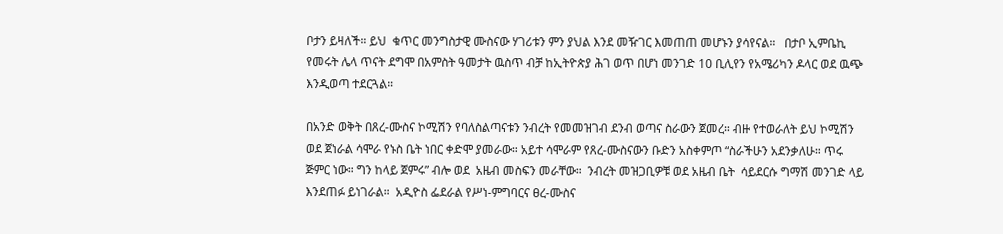ቦታን ይዛለች። ይህ  ቁጥር መንግስታዊ ሙስናው ሃገሪቱን ምን ያህል እንደ መዥገር እመጠጠ መሆኑን ያሳየናል።   በታቦ ኢምቤኪ የመሩት ሌላ ጥናት ደግሞ በአምስት ዓመታት ዉስጥ ብቻ ከኢትዮጵያ ሕገ ወጥ በሆነ መንገድ 10 ቢሊየን የአሜሪካን ዶላር ወደ ዉጭ እንዲወጣ ተደርጓል።

በአንድ ወቅት በጸረ-ሙስና ኮሚሽን የባለስልጣናቱን ንብረት የመመዝገብ ደንብ ወጣና ስራውን ጀመረ። ብዙ የተወራለት ይህ ኮሚሽን  ወደ ጀነራል ሳሞራ የኑስ ቤት ነበር ቀድሞ ያመራው። አይተ ሳሞራም የጸረ-ሙስናውን ቡድን አስቀምጦ “ስራችሁን አደንቃለሁ። ጥሩ  ጅምር ነው። ግን ከላይ ጀምሩ” ብሎ ወደ  አዜብ መስፍን መራቸው።  ንብረት መዝጋቢዎቹ ወደ አዜብ ቤት  ሳይደርሱ ግማሽ መንገድ ላይ እንደጠፉ ይነገራል።  አዲዮስ ፌደራል የሥነ-ምግባርና ፀረ-ሙስና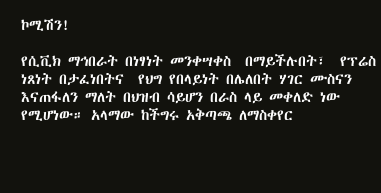ኮሚሽን!

የሲቪክ ማኅበራት በነፃነት መንቀሣቀስ  በማይችሉበት፣  የፕሬስ ነጸነት በታፈነበትና  የህግ የበላይነት በሌለበት ሃገር ሙስናን እናጠፋለን ማለት በህዝብ ሳይሆን በራስ ላይ መቀለድ ነው የሚሆነው። አላማው ከችግሩ አቅጣጫ ለማስቀየር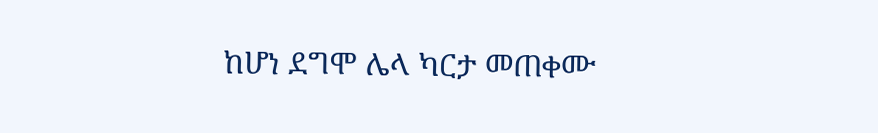ከሆነ ደግሞ ሌላ ካርታ መጠቀሙ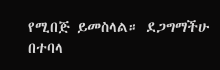የሚበጅ ይመስላል። ደጋግማችሁ በተባላ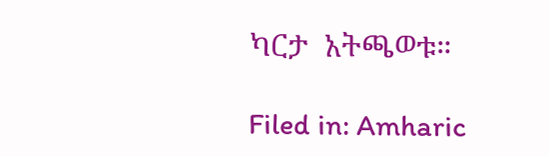ካርታ  አትጫወቱ።

Filed in: Amharic